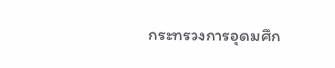กระทรวงการอุดมศึก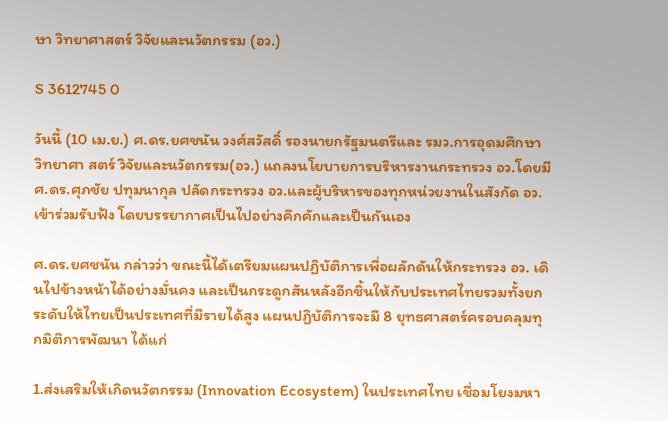ษา วิทยาศาสตร์ วิจัยและนวัตกรรม (อว.)

S 3612745 0

วันนี้ (10 เม.ย.) ศ.ดร.ยศชนัน วงศ์สวัสดิ์ รองนายกรัฐมนตรีและ รมว.การอุดมศึกษา วิทยาศา สตร์ วิจัยและนวัตกรรม(อว.) แถลงนโยบายการบริหารงานกระทรวง อว.โดยมี ศ.ดร.ศุภชัย ปทุมนากุล ปลัดกระทรวง อว.และผู้บริหารของทุกหน่วยงานในสังกัด อว.เข้าร่วมรับฟัง โดยบรรยากาศเป็นไปอย่างคึกคักและเป็นกันเอง

ศ.ดร.ยศชนัน กล่าวว่า ขณะนี้ได้เตรียมแผนปฏิบัติการเพื่อผลักดันให้กระทรวง อว. เดินไปข้างหน้าได้อย่างมั่นคง และเป็นกระดูกสันหลังอีกชิ้นให้กับประเทศไทยรวมทั้งยกระดับให้ไทยเป็นประเทศที่มีรายได้สูง แผนปฏิบัติการจะมี 8 ยุทธศาสตร์ครอบคลุมทุกมิติการพัฒนา ได้แก่

1.ส่งเสริมให้เกิดนวัตกรรม (Innovation Ecosystem) ในประเทศไทย เชื่อมโยงมหา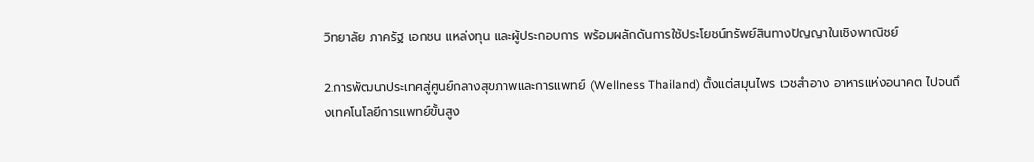วิทยาลัย ภาครัฐ เอกชน แหล่งทุน และผู้ประกอบการ พร้อมผลักดันการใช้ประโยชน์ทรัพย์สินทางปัญญาในเชิงพาณิชย์

2.การพัฒนาประเทศสู่ศูนย์กลางสุขภาพและการแพทย์ (Wellness Thailand) ตั้งแต่สมุนไพร เวชสำอาง อาหารแห่งอนาคต ไปจนถึงเทคโนโลยีการแพทย์ขั้นสูง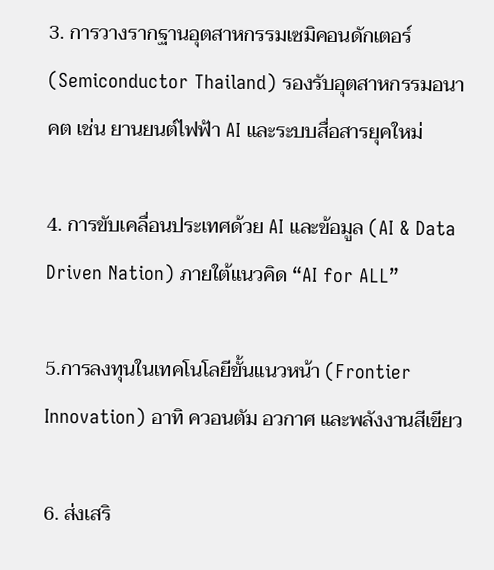3. การวางรากฐานอุตสาหกรรมเซมิคอนดักเตอร์ (Semiconductor Thailand) รองรับอุตสาหกรรมอนาคต เช่น ยานยนต์ไฟฟ้า AI และระบบสื่อสารยุคใหม่

4. การขับเคลื่อนประเทศด้วย AI และข้อมูล (AI & Data Driven Nation) ภายใต้แนวคิด “AI for ALL”

5.การลงทุนในเทคโนโลยีขั้นแนวหน้า (Frontier Innovation) อาทิ ควอนตัม อวกาศ และพลังงานสีเขียว

6. ส่งเสริ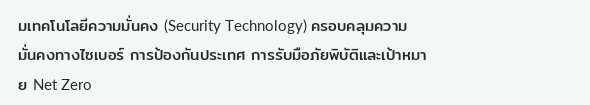มเทคโนโลยีความมั่นคง (Security Technology) ครอบคลุมความมั่นคงทางไซเบอร์ การป้องกันประเทศ การรับมือภัยพิบัติและเป้าหมาย Net Zero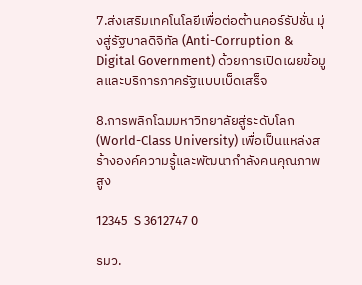7.ส่งเสริมเทคโนโลยีเพื่อต่อต้านคอร์รัปชั่น มุ่งสู่รัฐบาลดิจิทัล (Anti-Corruption & Digital Government) ด้วยการเปิดเผยข้อมูลและบริการภาครัฐแบบเบ็ดเสร็จ

8.การพลิกโฉมมหาวิทยาลัยสู่ระดับโลก (World-Class University) เพื่อเป็นแหล่งสร้างองค์ความรู้และพัฒนากำลังคนคุณภาพสูง

12345  S 3612747 0

รมว.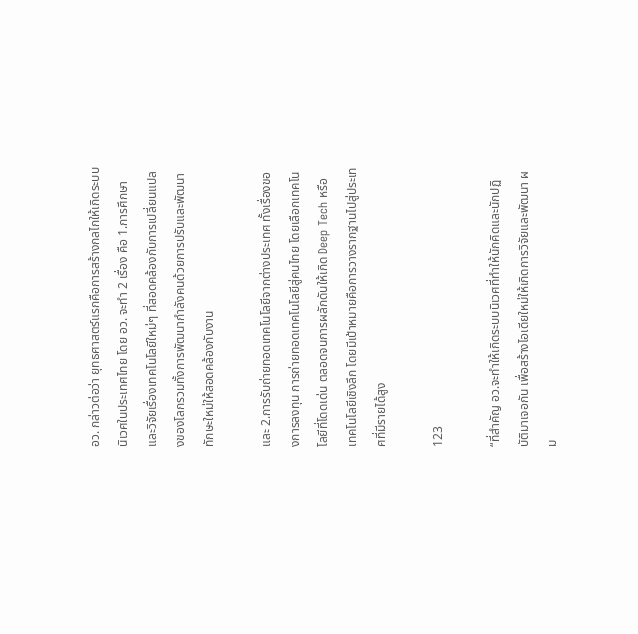อว. กล่าวต่อว่า ยุทธศาสตร์แรกคือการสร้างกลไกให้เกิดระบบนิเวศในประเทศไทย โดย อว. จะทำ 2 เรื่อง คือ 1.การศึกษาและวิจัยเรื่องเทคโนโลยีใหม่ๆ ที่สอดคล้องกับการเปลี่ยนแปลงของโลกรวมทั้งการพัฒนากำลังคนด้วยการปรับและพัฒนาทักษะใหม่ให้สอดคล้องกับงาน

และ 2.การรับถ่ายทอดเทคโนโลยีจากต่างประเทศ ทั้งเรื่องของการลงทุน การถ่ายทอดเทคโนโลยีสู่คนไทย โดยเลือกเทคโนโลยีที่โดดเด่น ตลอดจนการผลักดันให้เกิด Deep Tech หรือเทคโนโลยีเชิงลึก โดยมีเป้าหมายคือการวางรากฐานไปสู่ประเทศที่มีรายได้สูง

123

“ที่สำคัญ อว.จะทำให้เกิดระบบนิเวศที่ทำให้นักคิดและนักปฏิบัติมาเจอกัน เพื่อสร้างไอเดียใหม่ให้เกิดการวิจัยและพัฒนา ผม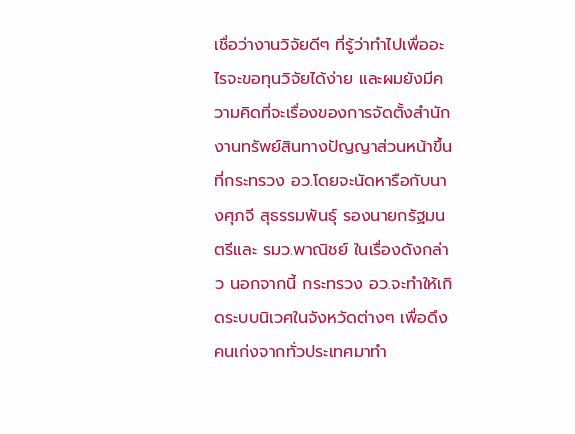เชื่อว่างานวิจัยดีๆ ที่รู้ว่าทำไปเพื่ออะไรจะขอทุนวิจัยได้ง่าย และผมยังมีความคิดที่จะเรื่องของการจัดตั้งสำนักงานทรัพย์สินทางปัญญาส่วนหน้าขึ้นที่กระทรวง อว.โดยจะนัดหารือกับนางศุภจี สุธรรมพันธุ์ รองนายกรัฐมนตรีและ รมว.พาณิชย์ ในเรื่องดังกล่าว นอกจากนี้ กระทรวง อว.จะทำให้เกิดระบบนิเวศในจังหวัดต่างๆ เพื่อดึงคนเก่งจากทั่วประเทศมาทำ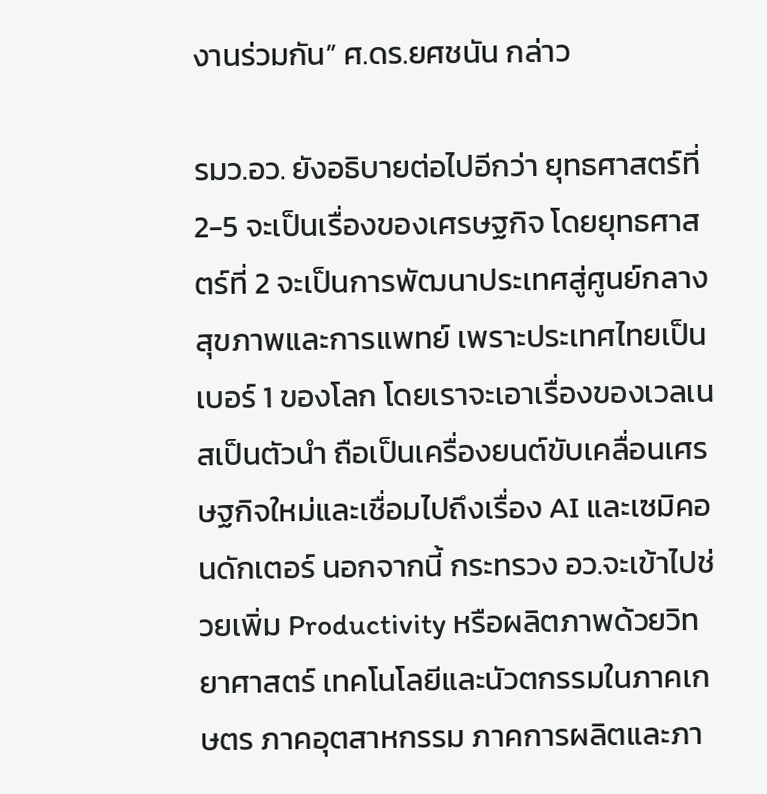งานร่วมกัน” ศ.ดร.ยศชนัน กล่าว

รมว.อว. ยังอธิบายต่อไปอีกว่า ยุทธศาสตร์ที่ 2-5 จะเป็นเรื่องของเศรษฐกิจ โดยยุทธศาสตร์ที่ 2 จะเป็นการพัฒนาประเทศสู่ศูนย์กลางสุขภาพและการแพทย์ เพราะประเทศไทยเป็นเบอร์ 1 ของโลก โดยเราจะเอาเรื่องของเวลเนสเป็นตัวนำ ถือเป็นเครื่องยนต์ขับเคลื่อนเศรษฐกิจใหม่และเชื่อมไปถึงเรื่อง AI และเซมิคอนดักเตอร์ นอกจากนี้ กระทรวง อว.จะเข้าไปช่วยเพิ่ม Productivity หรือผลิตภาพด้วยวิทยาศาสตร์ เทคโนโลยีและนัวตกรรมในภาคเกษตร ภาคอุตสาหกรรม ภาคการผลิตและภา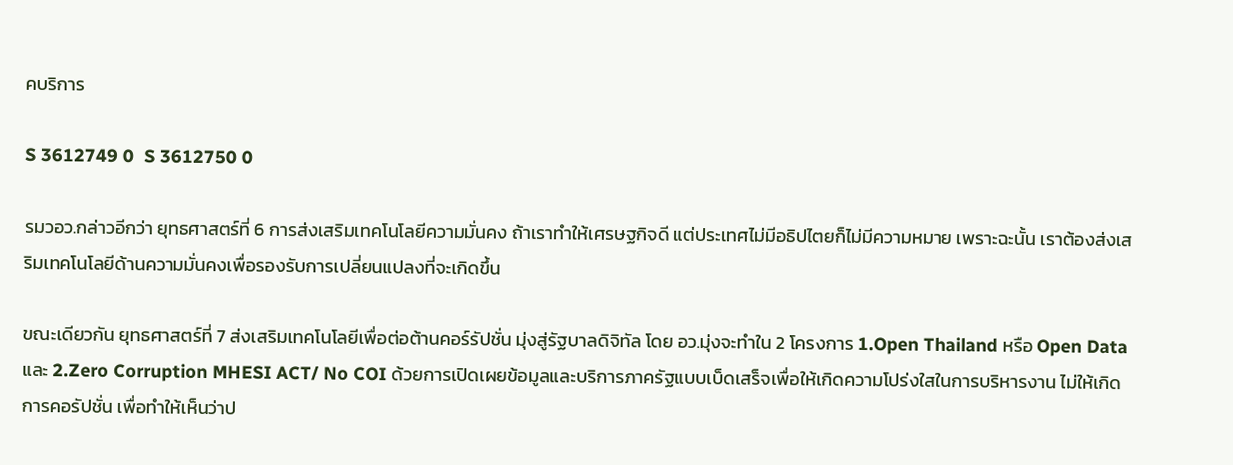คบริการ

S 3612749 0  S 3612750 0

รมวอว.กล่าวอีกว่า ยุทธศาสตร์ที่ 6 การส่งเสริมเทคโนโลยีความมั่นคง ถ้าเราทำให้เศรษฐกิจดี แต่ประเทศไม่มีอธิปไตยก็ไม่มีความหมาย เพราะฉะนั้น เราต้องส่งเสริมเทคโนโลยีด้านความมั่นคงเพื่อรองรับการเปลี่ยนแปลงที่จะเกิดขึ้น

ขณะเดียวกัน ยุทธศาสตร์ที่ 7 ส่งเสริมเทคโนโลยีเพื่อต่อต้านคอร์รัปชั่น มุ่งสู่รัฐบาลดิจิทัล โดย อว.มุ่งจะทำใน 2 โครงการ 1.Open Thailand หรือ Open Data และ 2.Zero Corruption MHESI ACT/ No COI ด้วยการเปิดเผยข้อมูลและบริการภาครัฐแบบเบ็ดเสร็จเพื่อให้เกิดความโปร่งใสในการบริหารงาน ไม่ให้เกิดการคอรัปชั่น เพื่อทำให้เห็นว่าป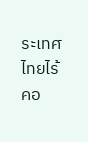ระเทศไทยไร้คอ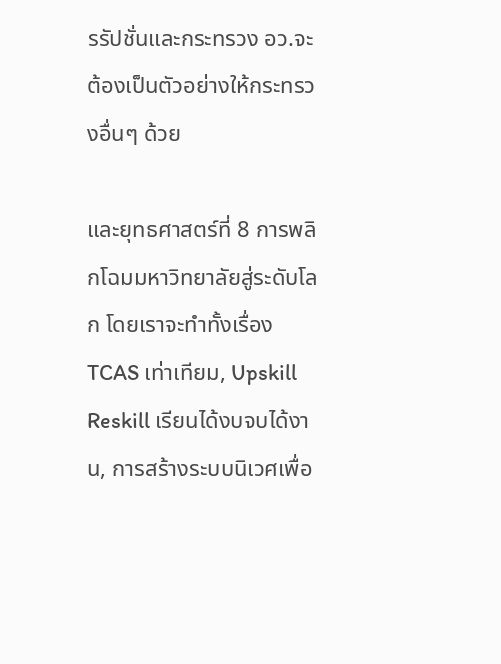รรัปชั่นและกระทรวง อว.จะต้องเป็นตัวอย่างให้กระทรวงอื่นๆ ด้วย

และยุทธศาสตร์ที่ 8 การพลิกโฉมมหาวิทยาลัยสู่ระดับโลก โดยเราจะทำทั้งเรื่อง TCAS เท่าเทียม, Upskill Reskill เรียนได้งบจบได้งาน, การสร้างระบบนิเวศเพื่อ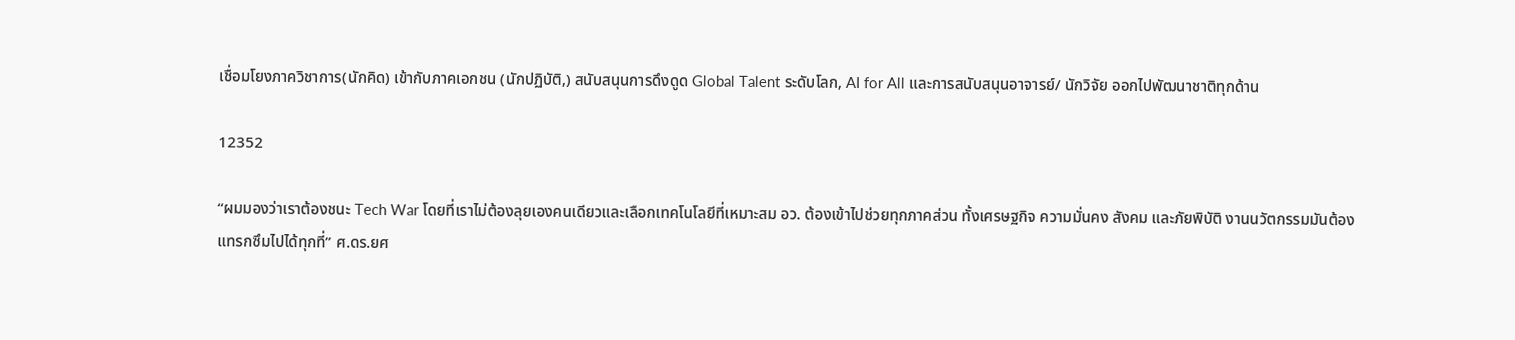เชื่อมโยงภาควิชาการ(นักคิด) เข้ากับภาคเอกชน (นักปฏิบัติ,) สนับสนุนการดึงดูด Global Talent ระดับโลก, AI for All และการสนับสนุนอาจารย์/ นักวิจัย ออกไปพัฒนาชาติทุกด้าน

12352

“ผมมองว่าเราต้องชนะ Tech War โดยที่เราไม่ต้องลุยเองคนเดียวและเลือกเทคโนโลยีที่เหมาะสม อว. ต้องเข้าไปช่วยทุกภาคส่วน ทั้งเศรษฐกิจ ความมั่นคง สังคม และภัยพิบัติ งานนวัตกรรมมันต้องแทรกซึมไปได้ทุกที่” ศ.ดร.ยศ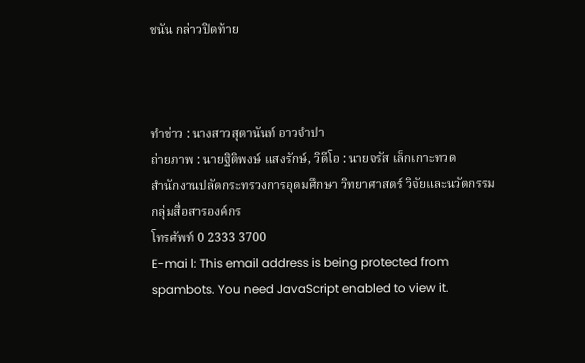ชนัน กล่าวปิดท้าย



ทำข่าว : นางสาวสุตานันท์ อาวจำปา
ถ่ายภาพ : นายฐิติพงษ์ แสงรักษ์, วิดีโอ : นายจรัส เล็กเกาะทวด
สำนักงานปลัดกระทรวงการอุดมศึกษา วิทยาศาสตร์ วิจัยและนวัตกรรม
กลุ่มสื่อสารองค์กร
โทรศัพท์ 0 2333 3700
E-mai l: This email address is being protected from spambots. You need JavaScript enabled to view it.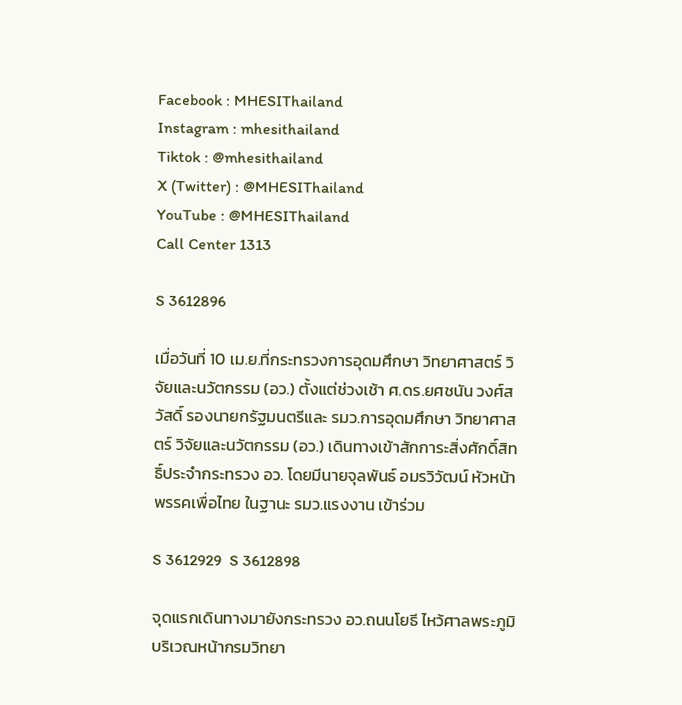Facebook : MHESIThailand
Instagram : mhesithailand
Tiktok : @mhesithailand
X (Twitter) : @MHESIThailand
YouTube : @MHESIThailand
Call Center 1313

S 3612896

เมื่อวันที่ 10 เม.ย.ที่กระทรวงการอุดมศึกษา วิทยาศาสตร์ วิจัยและนวัตกรรม (อว.) ตั้งแต่ช่วงเช้า ศ.ดร.ยศชนัน วงศ์สวัสดิ์ รองนายกรัฐมนตรีและ รมว.การอุดมศึกษา วิทยาศาสตร์ วิจัยและนวัตกรรม (อว.) เดินทางเข้าสักการะสิ่งศักดิ์สิทธิ์ประจำกระทรวง อว. โดยมีนายจุลพันธ์ อมรวิวัฒน์ หัวหน้าพรรคเพื่อไทย ในฐานะ รมว.แรงงาน เข้าร่วม

S 3612929  S 3612898

จุดแรกเดินทางมายังกระทรวง อว.ถนนโยธี ไหว้ศาลพระภูมิ บริเวณหน้ากรมวิทยา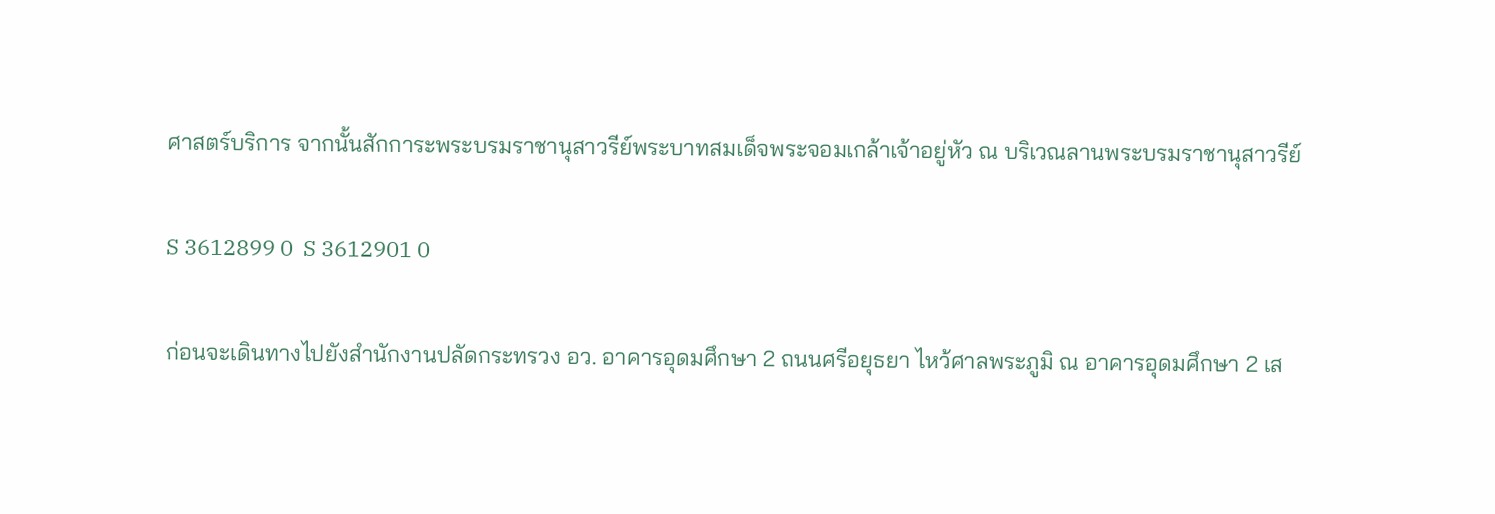ศาสตร์บริการ จากนั้นสักการะพระบรมราชานุสาวรีย์พระบาทสมเด็จพระจอมเกล้าเจ้าอยู่หัว ณ บริเวณลานพระบรมราชานุสาวรีย์

S 3612899 0  S 3612901 0

ก่อนจะเดินทางไปยังสำนักงานปลัดกระทรวง อว. อาคารอุดมศึกษา 2 ถนนศรีอยุธยา ไหว้ศาลพระภูมิ ณ อาคารอุดมศึกษา 2 เส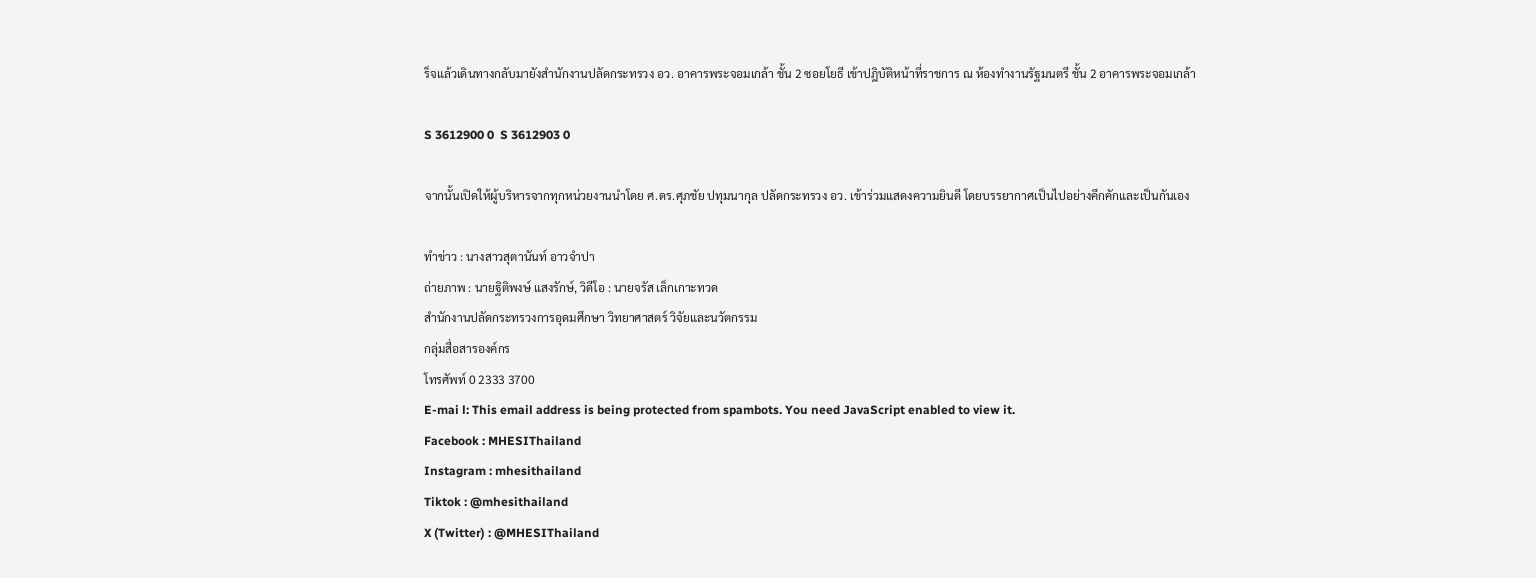ร็จแล้วเดินทางกลับมายังสำนักงานปลัดกระทรวง อว. อาคารพระจอมเกล้า ชั้น 2 ซอยโยธี เข้าปฎิบัติหน้าที่ราชการ ณ ห้องทำงานรัฐมนตรี ชั้น 2 อาคารพระจอมเกล้า

S 3612900 0  S 3612903 0

จากนั้นเปิดให้ผู้บริหารจากทุกหน่วยงานนำโดย ศ.ดร.ศุภชัย ปทุมนากุล ปลัดกระทรวง อว. เข้าร่วมแสดงความยินดี โดยบรรยากาศเป็นไปอย่างคึกคักและเป็นกันเอง

ทำข่าว : นางสาวสุตานันท์ อาวจำปา
ถ่ายภาพ : นายฐิติพงษ์ แสงรักษ์, วิดีโอ : นายจรัส เล็กเกาะทวด
สำนักงานปลัดกระทรวงการอุดมศึกษา วิทยาศาสตร์ วิจัยและนวัตกรรม
กลุ่มสื่อสารองค์กร
โทรศัพท์ 0 2333 3700
E-mai l: This email address is being protected from spambots. You need JavaScript enabled to view it.
Facebook : MHESIThailand
Instagram : mhesithailand
Tiktok : @mhesithailand
X (Twitter) : @MHESIThailand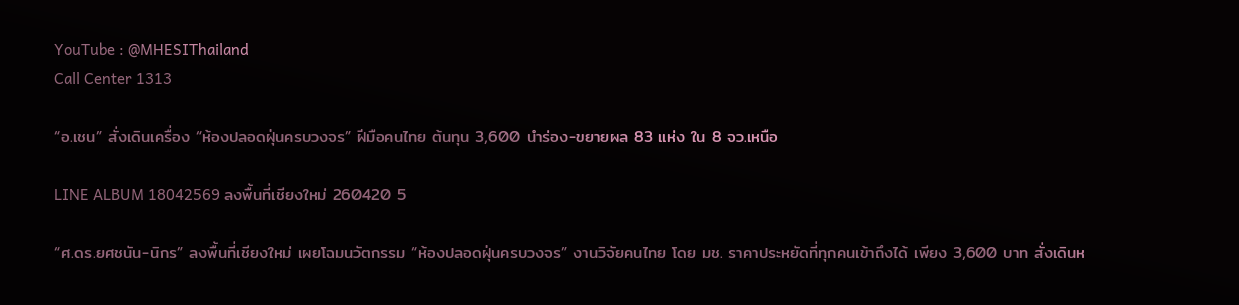YouTube : @MHESIThailand
Call Center 1313

“อ.เชน” สั่งเดินเครื่อง “ห้องปลอดฝุ่นครบวงจร” ฝีมือคนไทย ต้นทุน 3,600 นำร่อง-ขยายผล 83 แห่ง ใน 8 จว.เหนือ

LINE ALBUM 18042569 ลงพื้นที่เชียงใหม่ 260420 5

“ศ.ดร.ยศชนัน-นิกร” ลงพื้นที่เชียงใหม่ เผยโฉมนวัตกรรม “ห้องปลอดฝุ่นครบวงจร” งานวิจัยคนไทย โดย มช. ราคาประหยัดที่ทุกคนเข้าถึงได้ เพียง 3,600 บาท สั่งเดินห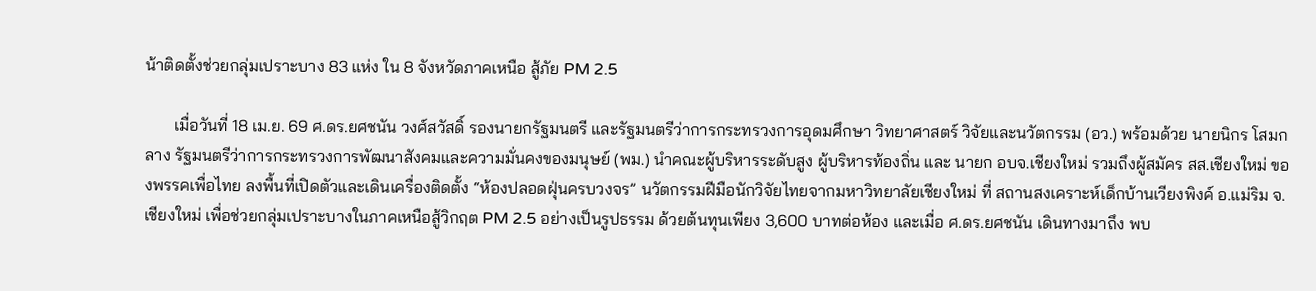น้าติดตั้งช่วยกลุ่มเปราะบาง 83 แห่ง ใน 8 จังหวัดภาคเหนือ สู้ภัย PM 2.5

       เมื่อวันที่ 18 เม.ย. 69 ศ.ดร.ยศชนัน วงศ์สวัสดิ์ รองนายกรัฐมนตรี และรัฐมนตรีว่าการกระทรวงการอุดมศึกษา วิทยาศาสตร์ วิจัยและนวัตกรรม (อว.) พร้อมด้วย นายนิกร โสมกลาง รัฐมนตรีว่าการกระทรวงการพัฒนาสังคมและความมั่นคงของมนุษย์ (พม.) นำคณะผู้บริหารระดับสูง ผู้บริหารท้องถิ่น และ นายก อบจ.เชียงใหม่ รวมถึงผู้สมัคร สส.เชียงใหม่ ของพรรคเพื่อไทย ลงพื้นที่เปิดตัวและเดินเครื่องติดตั้ง “ห้องปลอดฝุ่นครบวงจร” นวัตกรรมฝีมือนักวิจัยไทยจากมหาวิทยาลัยเชียงใหม่ ที่ สถานสงเคราะห์เด็กบ้านเวียงพิงค์ อ.แม่ริม จ.เชียงใหม่ เพื่อช่วยกลุ่มเปราะบางในภาคเหนือสู้วิกฤต PM 2.5 อย่างเป็นรูปธรรม ด้วยต้นทุนเพียง 3,600 บาทต่อห้อง และเมื่อ ศ.ดร.ยศชนัน เดินทางมาถึง พบ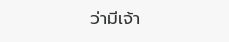ว่ามีเจ้า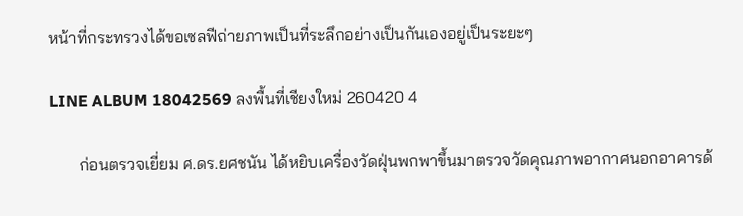หน้าที่กระทรวงได้ขอเซลฟีถ่ายภาพเป็นที่ระลึกอย่างเป็นกันเองอยู่เป็นระยะๆ

LINE ALBUM 18042569 ลงพื้นที่เชียงใหม่ 260420 4

       ก่อนตรวจเยี่ยม ศ.ดร.ยศชนัน ได้หยิบเครื่องวัดฝุ่นพกพาขึ้นมาตรวจวัดคุณภาพอากาศนอกอาคารด้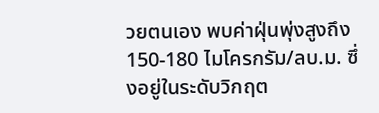วยตนเอง พบค่าฝุ่นพุ่งสูงถึง 150-180 ไมโครกรัม/ลบ.ม. ซึ่งอยู่ในระดับวิกฤต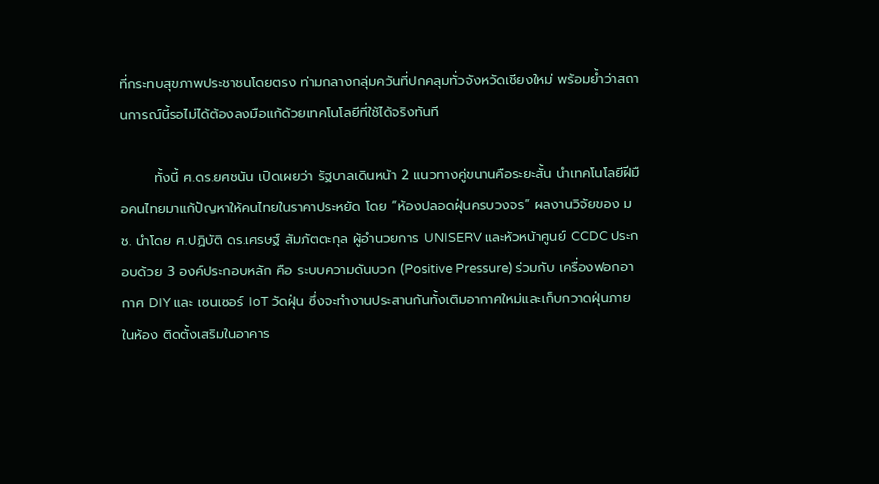ที่กระทบสุขภาพประชาชนโดยตรง ท่ามกลางกลุ่มควันที่ปกคลุมทั่วจังหวัดเชียงใหม่ พร้อมย้ำว่าสถานการณ์นี้รอไม่ได้ต้องลงมือแก้ด้วยเทคโนโลยีที่ใช้ได้จริงทันที

       ทั้งนี้ ศ.ดร.ยศชนัน เปิดเผยว่า รัฐบาลเดินหน้า 2 แนวทางคู่ขนานคือระยะสั้น นำเทคโนโลยีฝีมือคนไทยมาแก้ปัญหาให้คนไทยในราคาประหยัด โดย “ห้องปลอดฝุ่นครบวงจร” ผลงานวิจัยของ มช. นำโดย ศ.ปฏิบัติ ดร.เศรษฐ์ สัมภัตตะกุล ผู้อำนวยการ UNISERV และหัวหน้าศูนย์ CCDC ประกอบด้วย 3 องค์ประกอบหลัก คือ ระบบความดันบวก (Positive Pressure) ร่วมกับ เครื่องฟอกอากาศ DIY และ เซนเซอร์ IoT วัดฝุ่น ซึ่งจะทำงานประสานกันทั้งเติมอากาศใหม่และเก็บกวาดฝุ่นภายในห้อง ติดตั้งเสริมในอาคาร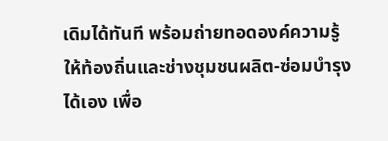เดิมได้ทันที พร้อมถ่ายทอดองค์ความรู้ให้ท้องถิ่นและช่างชุมชนผลิต-ซ่อมบำรุงได้เอง เพื่อ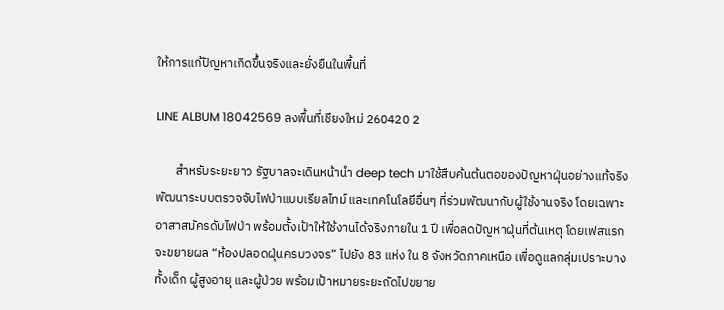ให้การแก้ปัญหาเกิดขึ้นจริงและยั่งยืนในพื้นที่

LINE ALBUM 18042569 ลงพื้นที่เชียงใหม่ 260420 2

       สำหรับระยะยาว รัฐบาลจะเดินหน้านำ deep tech มาใช้สืบค้นต้นตอของปัญหาฝุ่นอย่างแท้จริง พัฒนาระบบตรวจจับไฟป่าแบบเรียลไทม์ และเทคโนโลยีอื่นๆ ที่ร่วมพัฒนากับผู้ใช้งานจริง โดยเฉพาะอาสาสมัครดับไฟป่า พร้อมตั้งเป้าให้ใช้งานได้จริงภายใน 1 ปี เพื่อลดปัญหาฝุ่นที่ต้นเหตุ โดยเฟสแรก จะขยายผล “ห้องปลอดฝุ่นครบวงจร” ไปยัง 83 แห่ง ใน 8 จังหวัดภาคเหนือ เพื่อดูแลกลุ่มเปราะบาง ทั้งเด็ก ผู้สูงอายุ และผู้ป่วย พร้อมเป้าหมายระยะถัดไปขยาย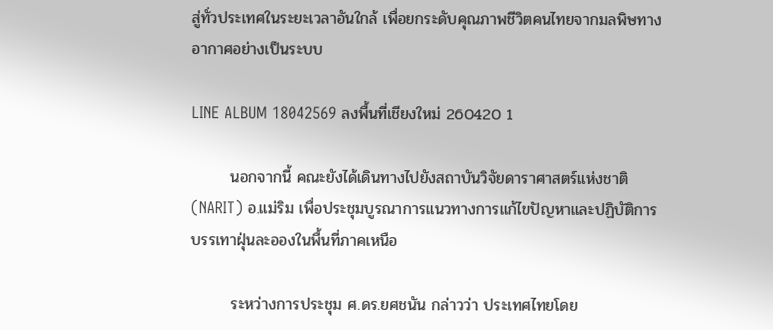สู่ทั่วประเทศในระยะเวลาอันใกล้ เพื่อยกระดับคุณภาพชีวิตคนไทยจากมลพิษทางอากาศอย่างเป็นระบบ

LINE ALBUM 18042569 ลงพื้นที่เชียงใหม่ 260420 1

       นอกจากนี้ คณะยังได้เดินทางไปยังสถาบันวิจัยดาราศาสตร์แห่งชาติ (NARIT) อ.แม่ริม เพื่อประชุมบูรณาการแนวทางการแก้ไขปัญหาและปฏิบัติการบรรเทาฝุ่นละอองในพื้นที่ภาคเหนือ

       ระหว่างการประชุม ศ.ดร.ยศชนัน กล่าวว่า ประเทศไทยโดย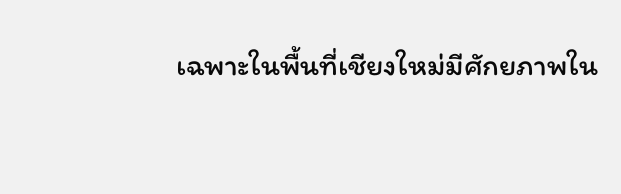เฉพาะในพื้นที่เชียงใหม่มีศักยภาพใน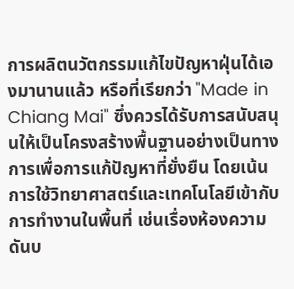การผลิตนวัตกรรมแก้ไขปัญหาฝุ่นได้เองมานานแล้ว หรือที่เรียกว่า "Made in Chiang Mai" ซึ่งควรได้รับการสนับสนุนให้เป็นโครงสร้างพื้นฐานอย่างเป็นทางการเพื่อการแก้ปัญหาที่ยั่งยืน โดยเน้นการใช้วิทยาศาสตร์และเทคโนโลยีเข้ากับการทำงานในพื้นที่ เช่นเรื่องห้องความดันบ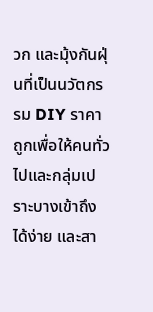วก และมุ้งกันฝุ่นที่เป็นนวัตกรรม DIY ราคาถูกเพื่อให้คนทั่วไปและกลุ่มเปราะบางเข้าถึงได้ง่าย และสา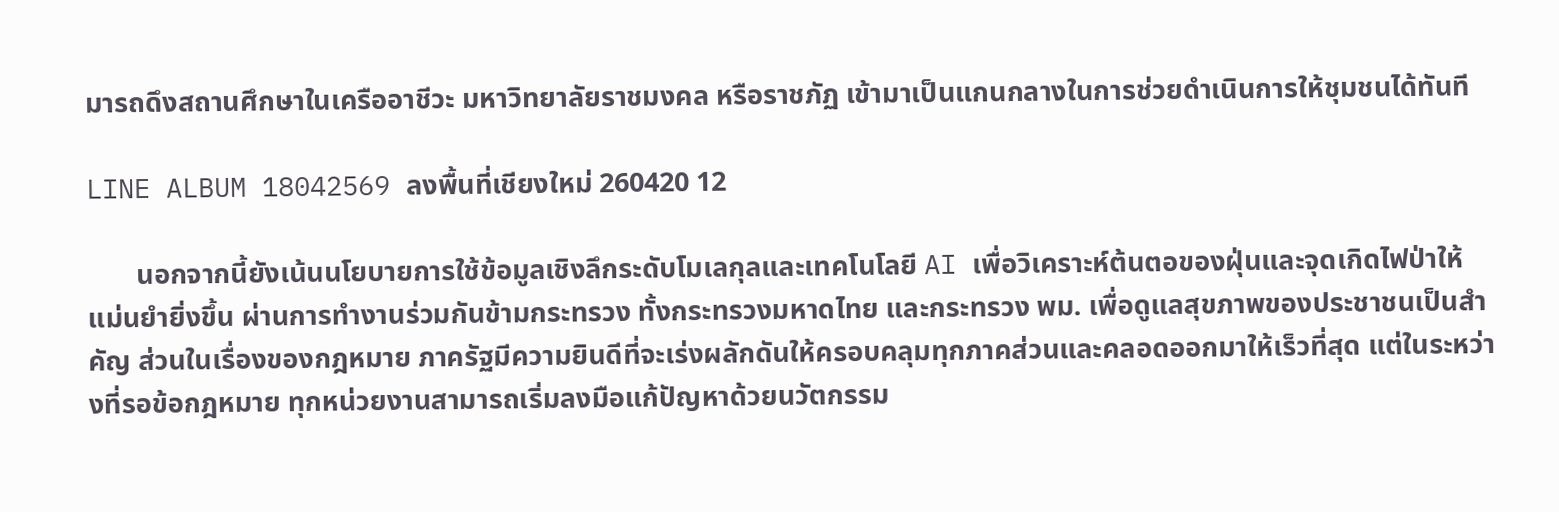มารถดึงสถานศึกษาในเครืออาชีวะ มหาวิทยาลัยราชมงคล หรือราชภัฏ เข้ามาเป็นแกนกลางในการช่วยดำเนินการให้ชุมชนได้ทันที

LINE ALBUM 18042569 ลงพื้นที่เชียงใหม่ 260420 12

       นอกจากนี้ยังเน้นนโยบายการใช้ข้อมูลเชิงลึกระดับโมเลกุลและเทคโนโลยี AI เพื่อวิเคราะห์ต้นตอของฝุ่นและจุดเกิดไฟป่าให้แม่นยำยิ่งขึ้น ผ่านการทำงานร่วมกันข้ามกระทรวง ทั้งกระทรวงมหาดไทย และกระทรวง พม. เพื่อดูแลสุขภาพของประชาชนเป็นสำคัญ ส่วนในเรื่องของกฎหมาย ภาครัฐมีความยินดีที่จะเร่งผลักดันให้ครอบคลุมทุกภาคส่วนและคลอดออกมาให้เร็วที่สุด แต่ในระหว่างที่รอข้อกฎหมาย ทุกหน่วยงานสามารถเริ่มลงมือแก้ปัญหาด้วยนวัตกรรม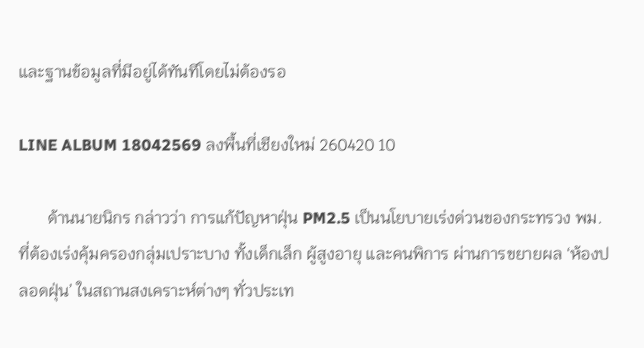และฐานข้อมูลที่มีอยู่ได้ทันทีโดยไม่ต้องรอ

LINE ALBUM 18042569 ลงพื้นที่เชียงใหม่ 260420 10

       ด้านนายนิกร กล่าวว่า การแก้ปัญหาฝุ่น PM2.5 เป็นนโยบายเร่งด่วนของกระทรวง พม. ที่ต้องเร่งคุ้มครองกลุ่มเปราะบาง ทั้งเด็กเล็ก ผู้สูงอายุ และคนพิการ ผ่านการขยายผล ‘ห้องปลอดฝุ่น’ ในสถานสงเคราะห์ต่างๆ ทั่วประเท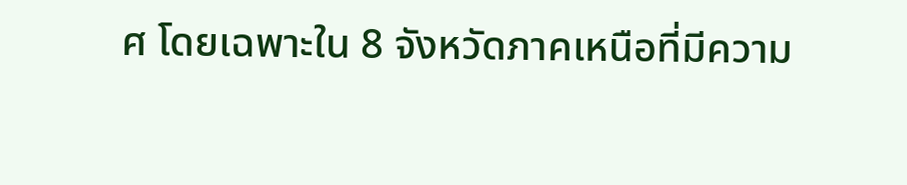ศ โดยเฉพาะใน 8 จังหวัดภาคเหนือที่มีความ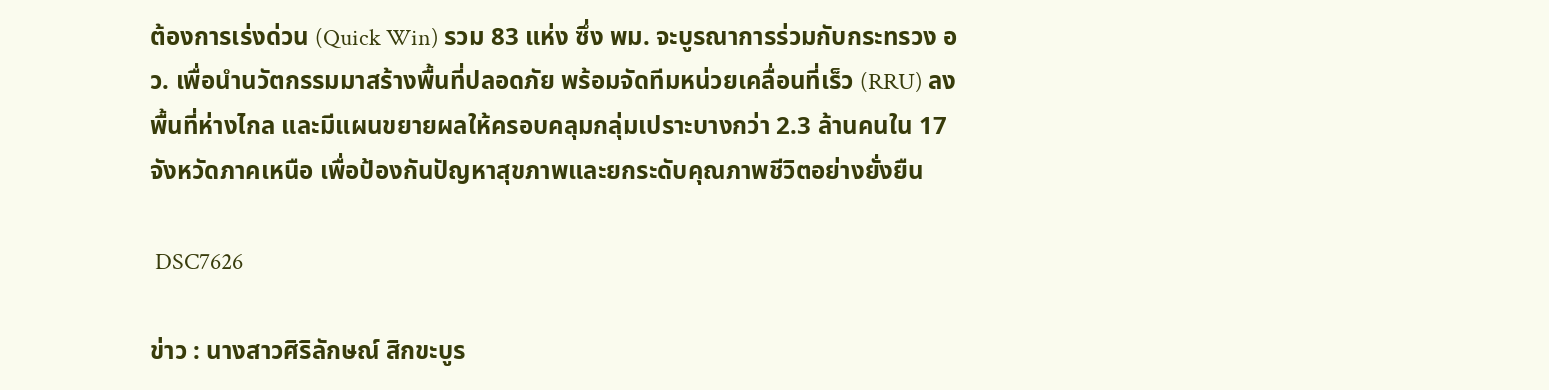ต้องการเร่งด่วน (Quick Win) รวม 83 แห่ง ซึ่ง พม. จะบูรณาการร่วมกับกระทรวง อว. เพื่อนำนวัตกรรมมาสร้างพื้นที่ปลอดภัย พร้อมจัดทีมหน่วยเคลื่อนที่เร็ว (RRU) ลงพื้นที่ห่างไกล และมีแผนขยายผลให้ครอบคลุมกลุ่มเปราะบางกว่า 2.3 ล้านคนใน 17 จังหวัดภาคเหนือ เพื่อป้องกันปัญหาสุขภาพและยกระดับคุณภาพชีวิตอย่างยั่งยืน

 DSC7626

ข่าว : นางสาวศิริลักษณ์ สิกขะบูร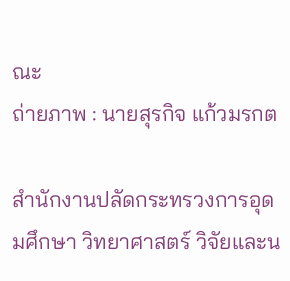ณะ
ถ่ายภาพ : นายสุรกิจ แก้วมรกต

สำนักงานปลัดกระทรวงการอุดมศึกษา วิทยาศาสตร์ วิจัยและน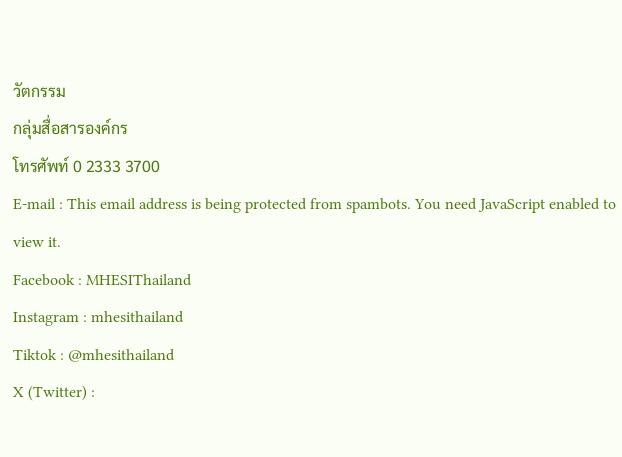วัตกรรม
กลุ่มสื่อสารองค์กร
โทรศัพท์ 0 2333 3700
E-mail : This email address is being protected from spambots. You need JavaScript enabled to view it.
Facebook : MHESIThailand
Instagram : mhesithailand
Tiktok : @mhesithailand
X (Twitter) :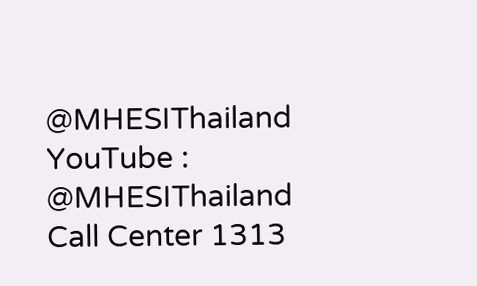@MHESIThailand
YouTube : @MHESIThailand
Call Center 1313